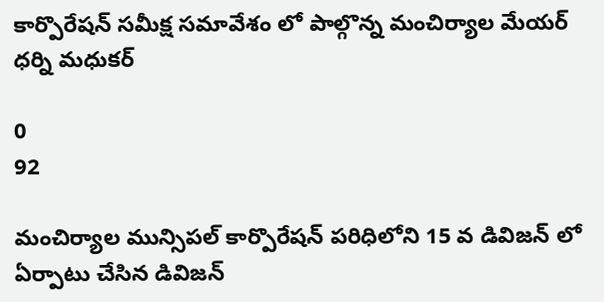కార్పొరేషన్ సమీక్ష సమావేశం లో పాల్గొన్న మంచిర్యాల మేయర్ ధర్ని మధుకర్

0
92

మంచిర్యాల మున్సిపల్ కార్పొరేషన్ పరిధిలోని 15 వ డివిజన్ లో ఏర్పాటు చేసిన డివిజన్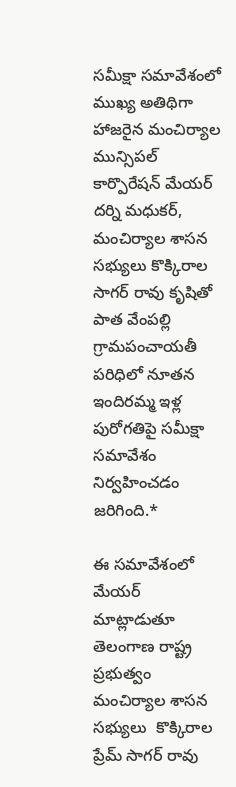సమీక్షా సమావేశంలో ముఖ్య అతిథిగా హాజరైన మంచిర్యాల మున్సిపల్ కార్పొరేషన్ మేయర్ దర్ని మధుకర్, మంచిర్యాల శాసన సభ్యులు కొక్కిరాల సాగర్ రావు కృషితో పాత వేంపల్లి గ్రామపంచాయతీ పరిధిలో నూతన ఇందిరమ్మ ఇళ్ల పురోగతిపై సమీక్షా సమావేశం నిర్వహించడం జరిగింది.*

ఈ సమావేశంలో మేయర్  మాట్లాడుతూ తెలంగాణ రాష్ట్ర ప్రభుత్వం మంచిర్యాల శాసన సభ్యులు  కొక్కిరాల ప్రేమ్ సాగర్ రావు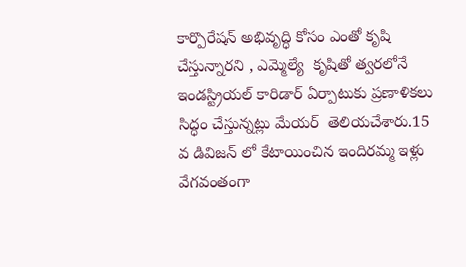కార్పొరేషన్ అభివృద్ధి కోసం ఎంతో కృషి చేస్తున్నారని , ఎమ్మెల్యే  కృషితో త్వరలోనే ఇండస్ట్రియల్ కారిడార్ ఏర్పాటుకు ప్రణాళికలు సిద్ధం చేస్తున్నట్లు మేయర్  తెలియచేశారు.15 వ డివిజన్ లో కేటాయించిన ఇందిరమ్మ ఇళ్లు వేగవంతంగా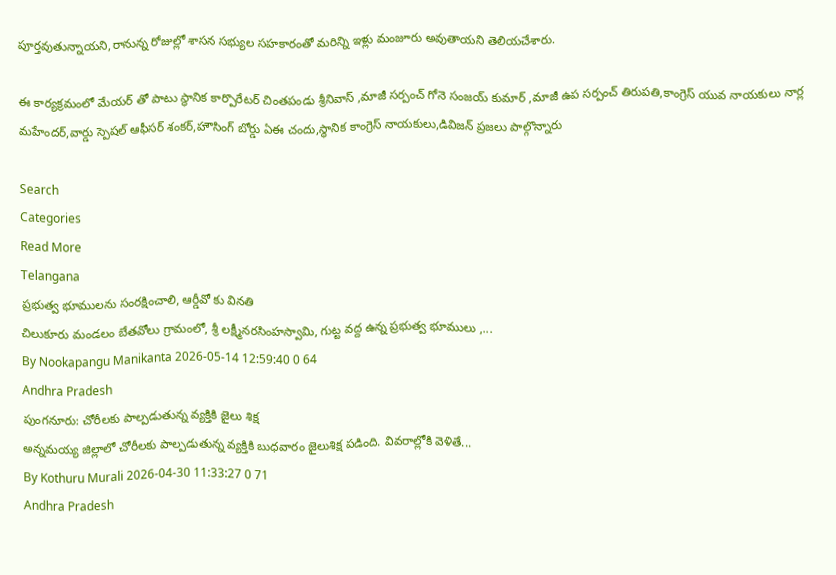పూర్తవుతున్నాయని,రానున్న రోజుల్లో శాసన సభ్యుల సహకారంతో మరిన్ని ఇళ్లు మంజూరు అవుతాయని తెలియచేశారు.

ఈ కార్యక్రమంలో మేయర్ తో పాటు స్థానిక కార్పొరేటర్ చింతపండు శ్రీనివాస్ ,మాజీ సర్పంచ్ గోనె సంజయ్ కుమార్ ,మాజీ ఉప సర్పంచ్ తిరుపతి,కాంగ్రెస్ యువ నాయకులు నార్ల మహేందర్,వార్డు స్పెషల్ ఆఫీసర్ శంకర్,హౌసింగ్ బోర్డు ఏఈ చందు,స్థానిక కాంగ్రెస్ నాయకులు,డివిజన్ ప్రజలు పాల్గొన్నారు

Search
Categories
Read More
Telangana
ప్రభుత్వ భూములను సంరక్షించాలి, ఆర్డీవో కు వినతి
చిలుకూరు మండలం బేతవోలు గ్రామంలో, శ్రీ లక్ష్మీనరసింహస్వామి, గుట్ట వద్ద ఉన్న ప్రభుత్వ భూములు ,...
By Nookapangu Manikanta 2026-05-14 12:59:40 0 64
Andhra Pradesh
పుంగనూరు: చోరీలకు పాల్పడుతున్న వ్యక్తికి జైలు శిక్ష
అన్నమయ్య జిల్లాలో చోరీలకు పాల్పడుతున్న వ్యక్తికి బుధవారం జైలుశిక్ష పడింది. వివరాల్లోకి వెళితే...
By Kothuru Murali 2026-04-30 11:33:27 0 71
Andhra Pradesh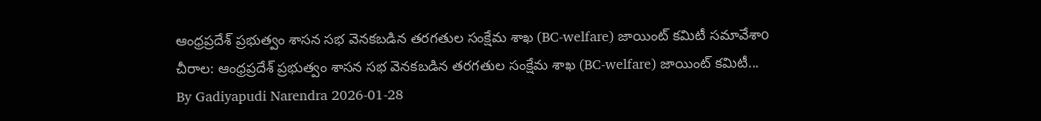ఆంధ్రప్రదేశ్ ప్రభుత్వం శాసన సభ వెనకబడిన తరగతుల సంక్షేమ శాఖ (BC-welfare) జాయింట్ కమిటీ సమావేశాo
చీరాల: ఆంధ్రప్రదేశ్ ప్రభుత్వం శాసన సభ వెనకబడిన తరగతుల సంక్షేమ శాఖ (BC-welfare) జాయింట్ కమిటీ...
By Gadiyapudi Narendra 2026-01-28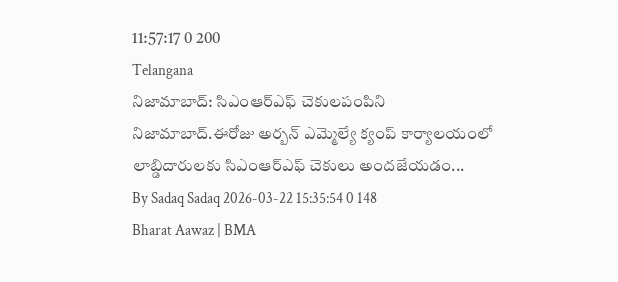11:57:17 0 200
Telangana
నిజామాబాద్: సిఎంఆర్ఎఫ్ చెకులపంపిని
నిజామాబాద్.ఈరోజు అర్బన్ ఎమ్మెల్యే క్యంప్ కార్యాలయంలో లాబ్డిదారులకు సిఎంఆర్ఎఫ్ చెకులు అందజేయడం...
By Sadaq Sadaq 2026-03-22 15:35:54 0 148
Bharat Aawaz | BMA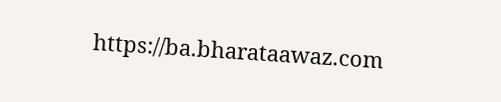https://ba.bharataawaz.com